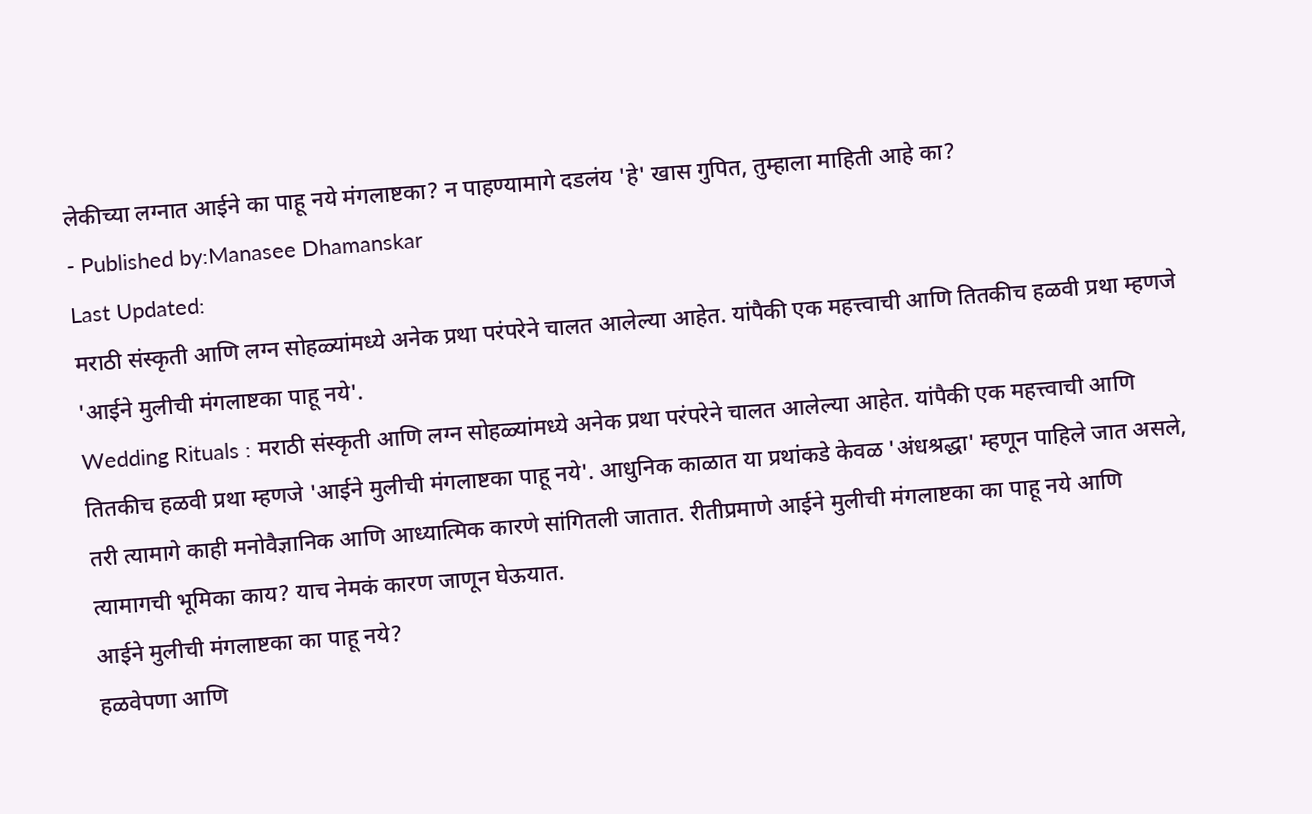लेकीच्या लग्नात आईने का पाहू नये मंगलाष्टका? न पाहण्यामागे दडलंय 'हे' खास गुपित, तुम्हाला माहिती आहे का?
- Published by:Manasee Dhamanskar
Last Updated:
मराठी संस्कृती आणि लग्न सोहळ्यांमध्ये अनेक प्रथा परंपरेने चालत आलेल्या आहेत. यांपैकी एक महत्त्वाची आणि तितकीच हळवी प्रथा म्हणजे 'आईने मुलीची मंगलाष्टका पाहू नये'.
Wedding Rituals : मराठी संस्कृती आणि लग्न सोहळ्यांमध्ये अनेक प्रथा परंपरेने चालत आलेल्या आहेत. यांपैकी एक महत्त्वाची आणि तितकीच हळवी प्रथा म्हणजे 'आईने मुलीची मंगलाष्टका पाहू नये'. आधुनिक काळात या प्रथांकडे केवळ 'अंधश्रद्धा' म्हणून पाहिले जात असले, तरी त्यामागे काही मनोवैज्ञानिक आणि आध्यात्मिक कारणे सांगितली जातात. रीतीप्रमाणे आईने मुलीची मंगलाष्टका का पाहू नये आणि त्यामागची भूमिका काय? याच नेमकं कारण जाणून घेऊयात.
आईने मुलीची मंगलाष्टका का पाहू नये?
हळवेपणा आणि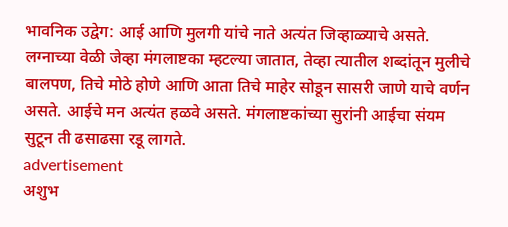भावनिक उद्वेग: आई आणि मुलगी यांचे नाते अत्यंत जिव्हाळ्याचे असते. लग्नाच्या वेळी जेव्हा मंगलाष्टका म्हटल्या जातात, तेव्हा त्यातील शब्दांतून मुलीचे बालपण, तिचे मोठे होणे आणि आता तिचे माहेर सोडून सासरी जाणे याचे वर्णन असते. आईचे मन अत्यंत हळवे असते. मंगलाष्टकांच्या सुरांनी आईचा संयम सुटून ती ढसाढसा रडू लागते.
advertisement
अशुभ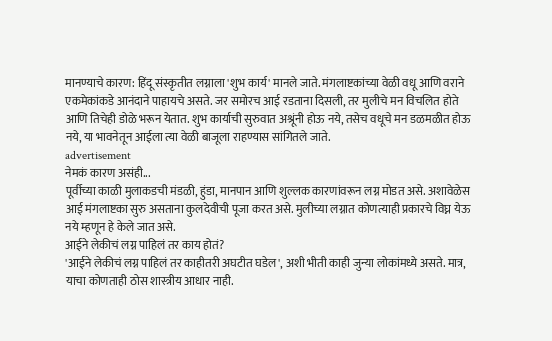मानण्याचे कारण: हिंदू संस्कृतीत लग्नाला 'शुभ कार्य' मानले जाते. मंगलाष्टकांच्या वेळी वधू आणि वराने एकमेकांकडे आनंदाने पाहायचे असते. जर समोरच आई रडताना दिसली, तर मुलीचे मन विचलित होते आणि तिचेही डोळे भरून येतात. शुभ कार्याची सुरुवात अश्रूंनी होऊ नये, तसेच वधूचे मन डळमळीत होऊ नये, या भावनेतून आईला त्या वेळी बाजूला राहण्यास सांगितले जाते.
advertisement
नेमकं कारण असंही...
पूर्वीच्या काळी मुलाकडची मंडळी, हुंडा, मानपान आणि शुल्लक कारणांवरून लग्न मोडत असे. अशावेळेस आई मंगलाष्टका सुरु असताना कुलदेवीची पूजा करत असे. मुलीच्या लग्नात कोणत्याही प्रकारचे विघ्न येऊ नये म्हणून हे केले जात असे.
आईने लेकीचं लग्न पाहिलं तर काय होतं?
'आईने लेकीचं लग्न पाहिलं तर काहीतरी अघटीत घडेल', अशी भीती काही जुन्या लोकांमध्ये असते. मात्र, याचा कोणताही ठोस शास्त्रीय आधार नाही.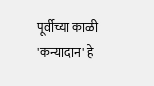पूर्वीच्या काळी 'कन्यादान' हे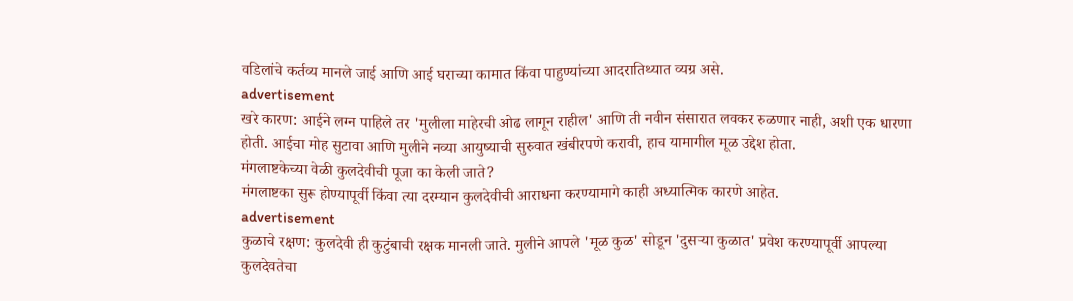वडिलांचे कर्तव्य मानले जाई आणि आई घराच्या कामात किंवा पाहुण्यांच्या आदरातिथ्यात व्यग्र असे.
advertisement
खरे कारण: आईने लग्न पाहिले तर 'मुलीला माहेरची ओढ लागून राहील' आणि ती नवीन संसारात लवकर रुळणार नाही, अशी एक धारणा होती. आईचा मोह सुटावा आणि मुलीने नव्या आयुष्याची सुरुवात खंबीरपणे करावी, हाच यामागील मूळ उद्देश होता.
मंगलाष्टकेच्या वेळी कुलदेवीची पूजा का केली जाते?
मंगलाष्टका सुरू होण्यापूर्वी किंवा त्या दरम्यान कुलदेवीची आराधना करण्यामागे काही अध्यात्मिक कारणे आहेत.
advertisement
कुळाचे रक्षण: कुलदेवी ही कुटुंबाची रक्षक मानली जाते. मुलीने आपले 'मूळ कुळ' सोडून 'दुसऱ्या कुळात' प्रवेश करण्यापूर्वी आपल्या कुलदेवतेचा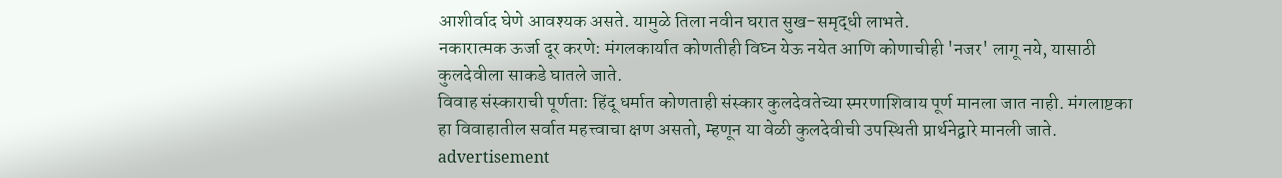आशीर्वाद घेणे आवश्यक असते. यामुळे तिला नवीन घरात सुख-समृद्धी लाभते.
नकारात्मक ऊर्जा दूर करणे: मंगलकार्यात कोणतीही विघ्न येऊ नयेत आणि कोणाचीही 'नजर' लागू नये, यासाठी कुलदेवीला साकडे घातले जाते.
विवाह संस्काराची पूर्णता: हिंदू धर्मात कोणताही संस्कार कुलदेवतेच्या स्मरणाशिवाय पूर्ण मानला जात नाही. मंगलाष्टका हा विवाहातील सर्वात महत्त्वाचा क्षण असतो, म्हणून या वेळी कुलदेवीची उपस्थिती प्रार्थनेद्वारे मानली जाते.
advertisement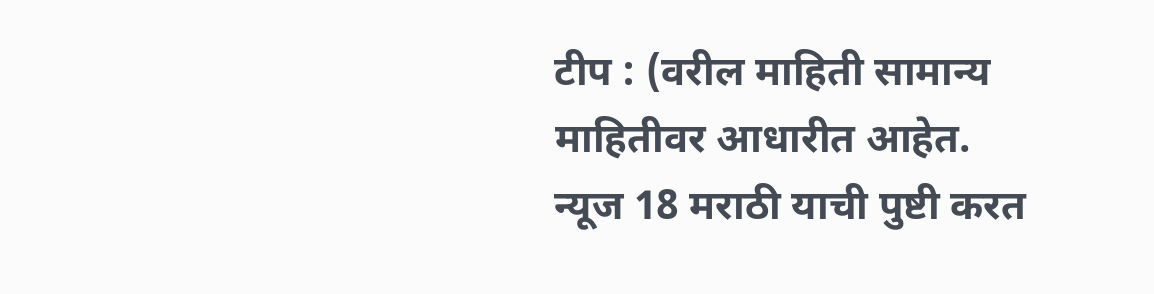टीप : (वरील माहिती सामान्य माहितीवर आधारीत आहेत. न्यूज 18 मराठी याची पुष्टी करत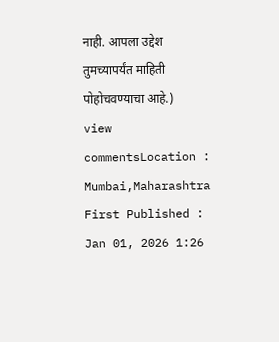नाही. आपला उद्देश तुमच्यापर्यंत माहिती पोहोचवण्याचा आहे.)
view commentsLocation :
Mumbai,Maharashtra
First Published :
Jan 01, 2026 1:26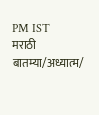PM IST
मराठी बातम्या/अध्यात्म/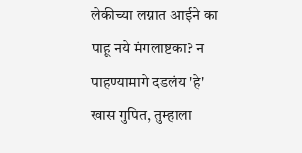लेकीच्या लग्नात आईने का पाहू नये मंगलाष्टका? न पाहण्यामागे दडलंय 'हे' खास गुपित, तुम्हाला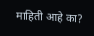माहिती आहे का?